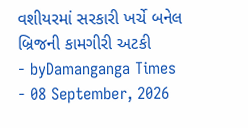વશીયરમાં સરકારી ખર્ચે બનેલ બ્રિજની કામગીરી અટકી
- byDamanganga Times
- 08 September, 2026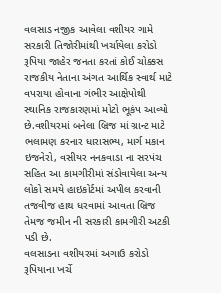વલસાડ નજીક આવેલા વશીયર ગામે સરકારી તિજોરીમાંથી ખર્ચાયેલા કરોડો રૂપિયા જાહેર જનતા કરતાં કોઈ ચોક્કસ રાજકીય નેતાના અંગત આર્થિક સ્વાર્થ માટે વપરાયા હોવાના ગંભીર આક્ષેપોથી સ્થાનિક રાજકારણમાં મોટો ભૂકંપ આવ્યો છે.વશીયરમાં બનેલા બ્રિજ માં ગ્રાન્ટ માટે ભલામણ કરનાર ધારાસભ્ય, માર્ગ મકાન ઇજનેરો, વસીયર નનકવાડા ના સરપંચ સહિત આ કામગીરીમાં સંડોવાયેલા અન્ય લોકો સમયે હાઇકોર્ટમાં અપીલ કરવાની તજવીજ હાથ ધરવામાં આવતા બ્રિજ તેમજ જમીન ની સરકારી કામગીરી અટકી પડી છે.
વલસાડના વશીયરમાં અગાઉ કરોડો રૂપિયાના ખર્ચે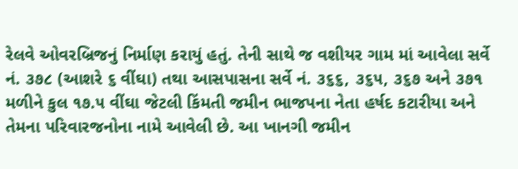રેલવે ઓવરબ્રિજનું નિર્માણ કરાયું હતું. તેની સાથે જ વશીયર ગામ માં આવેલા સર્વે નં. ૩૭૮ (આશરે ૬ વીંઘા) તથા આસપાસના સર્વે નં. ૩૬૬, ૩૬૫, ૩૬૭ અને ૩૭૧ મળીને કુલ ૧૭.૫ વીંઘા જેટલી કિંમતી જમીન ભાજપના નેતા હર્ષદ કટારીયા અને તેમના પરિવારજનોના નામે આવેલી છે. આ ખાનગી જમીન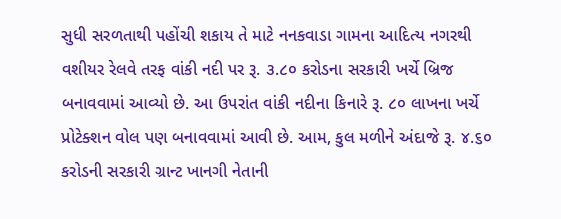સુધી સરળતાથી પહોંચી શકાય તે માટે નનકવાડા ગામના આદિત્ય નગરથી વશીયર રેલવે તરફ વાંકી નદી પર રૂ. ૩.૮૦ કરોડના સરકારી ખર્ચે બ્રિજ બનાવવામાં આવ્યો છે. આ ઉપરાંત વાંકી નદીના કિનારે રૂ. ૮૦ લાખના ખર્ચે પ્રોટેક્શન વોલ પણ બનાવવામાં આવી છે. આમ, કુલ મળીને અંદાજે રૂ. ૪.૬૦ કરોડની સરકારી ગ્રાન્ટ ખાનગી નેતાની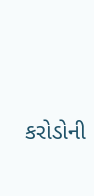કરોડોની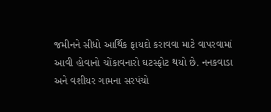જમીનને સીધો આર્થિક ફાયદો કરાવવા માટે વાપરવામાં આવી હોવાનો ચોંકાવનારો ઘટસ્ફોટ થયો છે. નનકવાડા અને વશીયર ગામના સરપંચો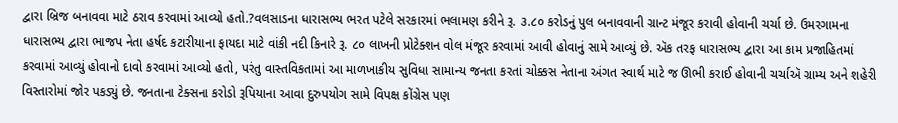દ્વારા બ્રિજ બનાવવા માટે ઠરાવ કરવામાં આવ્યો હતો.?વલસાડના ધારાસભ્ય ભરત પટેલે સરકારમાં ભલામણ કરીને રૂ. ૩.૮૦ કરોડનું પુલ બનાવવાની ગ્રાન્ટ મંજૂર કરાવી હોવાની ચર્ચા છે. ઉમરગામના ધારાસભ્ય દ્વારા ભાજપ નેતા હર્ષદ કટારીયાના ફાયદા માટે વાંકી નદી કિનારે રૂ. ૮૦ લાખની પ્રોટેક્શન વોલ મંજૂર કરવામાં આવી હોવાનું સામે આવ્યું છે. ઍક તરફ ધારાસભ્ય દ્વારા આ કામ પ્રજાહિતમાં કરવામાં આવ્યું હોવાનો દાવો કરવામાં આવ્યો હતો, પરંતુ વાસ્તવિકતામાં આ માળખાકીય સુવિધા સામાન્ય જનતા કરતાં ચોક્કસ નેતાના અંગત સ્વાર્થ માટે જ ઊભી કરાઈ હોવાની ચર્ચાઍ ગ્રામ્ય અને શહેરી વિસ્તારોમાં જોર પકડ્યું છે. જનતાના ટેક્સના કરોડો રૂપિયાના આવા દુરુપયોગ સામે વિપક્ષ કોંગ્રેસ પણ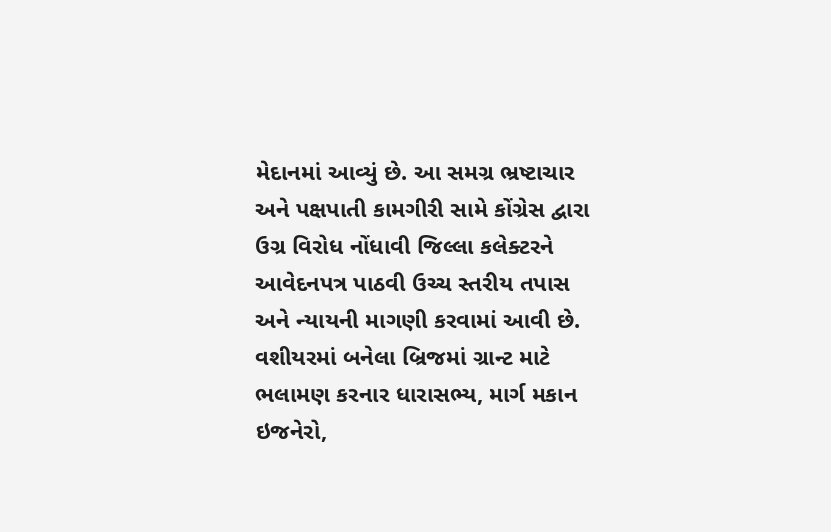મેદાનમાં આવ્યું છે. આ સમગ્ર ભ્રષ્ટાચાર અને પક્ષપાતી કામગીરી સામે કોંગ્રેસ દ્વારા ઉગ્ર વિરોધ નોંધાવી જિલ્લા કલેક્ટરને આવેદનપત્ર પાઠવી ઉચ્ચ સ્તરીય તપાસ અને ન્યાયની માગણી કરવામાં આવી છે. વશીયરમાં બનેલા બ્રિજમાં ગ્રાન્ટ માટે ભલામણ કરનાર ધારાસભ્ય, માર્ગ મકાન ઇજનેરો,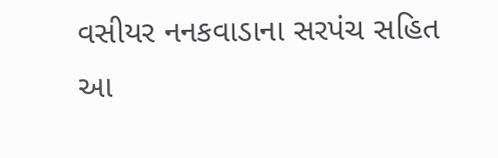વસીયર નનકવાડાના સરપંચ સહિત આ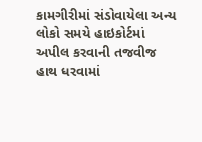કામગીરીમાં સંડોવાયેલા અન્ય લોકો સમયે હાઇકોર્ટમાં અપીલ કરવાની તજવીજ હાથ ધરવામાં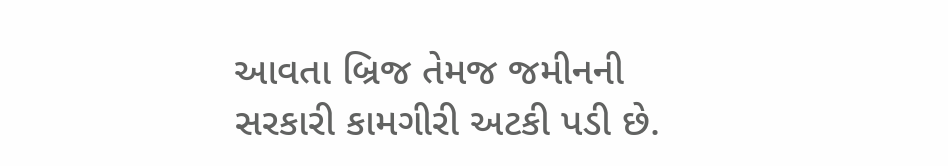આવતા બ્રિજ તેમજ જમીનની સરકારી કામગીરી અટકી પડી છે.